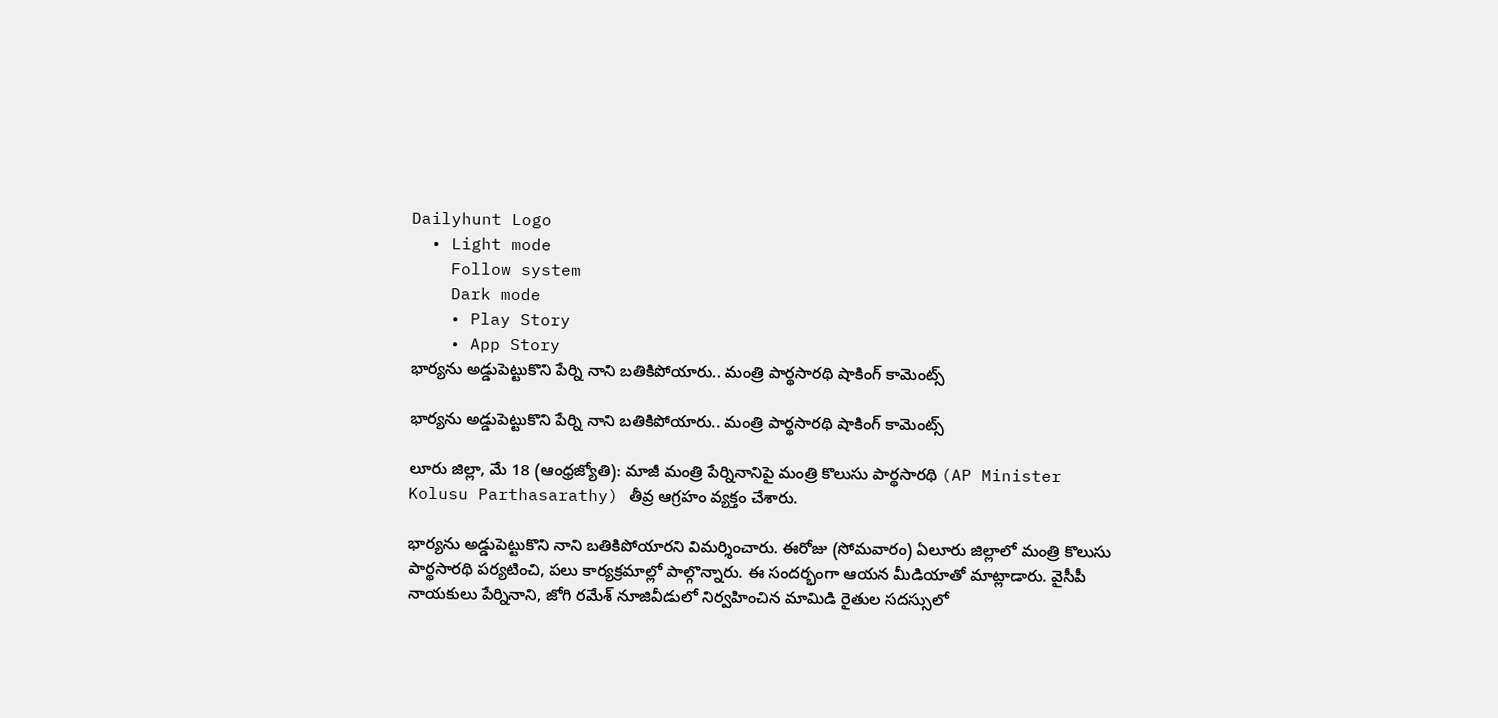Dailyhunt Logo
  • Light mode
    Follow system
    Dark mode
    • Play Story
    • App Story
భార్యను అడ్డుపెట్టుకొని పేర్ని నాని బతికిపోయారు.. మంత్రి పార్థసారథి షాకింగ్ కామెంట్స్

భార్యను అడ్డుపెట్టుకొని పేర్ని నాని బతికిపోయారు.. మంత్రి పార్థసారథి షాకింగ్ కామెంట్స్

లూరు జిల్లా, మే 18 (ఆంధ్రజ్యోతి): మాజీ మంత్రి పేర్నినానిపై మంత్రి కొలుసు పార్థసారథి (AP Minister Kolusu Parthasarathy) తీవ్ర ఆగ్రహం వ్యక్తం చేశారు.

భార్యను అడ్డుపెట్టుకొని నాని బతికిపోయారని విమర్శించారు. ఈరోజు (సోమవారం) ఏలూరు జిల్లాలో మంత్రి కొలుసు పార్థసారథి పర్యటించి, పలు కార్యక్రమాల్లో పాల్గొన్నారు. ఈ సందర్భంగా ఆయన మీడియాతో మాట్లాడారు. వైసీపీ నాయకులు పేర్నినాని, జోగి రమేశ్ నూజివీడులో నిర్వహించిన మామిడి రైతుల సదస్సులో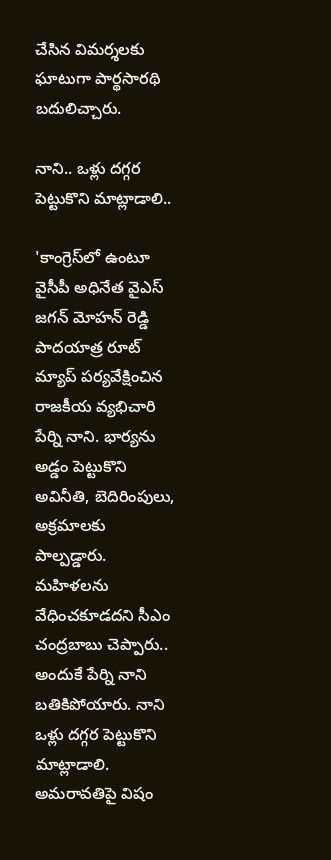చేసిన విమర్శలకు ఘాటుగా పార్థసారథి బదులిచ్చారు.

నాని.. ఒళ్లు దగ్గర పెట్టుకొని మాట్లాడాలి..

'కాంగ్రెస్‌లో ఉంటూ వైసీపీ అధినేత వైఎస్ జగన్ మోహన్ రెడ్డి పాదయాత్ర రూట్ మ్యాప్ పర్యవేక్షించిన రాజకీయ వ్యభిచారి పేర్ని నాని. భార్యను అడ్డం పెట్టుకొని అవినీతి, బెదిరింపులు, అక్రమాలకు పాల్పడ్డారు. మహిళలను వేధించకూడదని సీఎం చంద్రబాబు చెప్పారు.. అందుకే పేర్ని నాని బతికిపోయారు. నాని ఒళ్లు దగ్గర పెట్టుకొని మాట్లాడాలి. అమరావతిపై విషం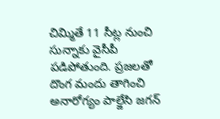చిమ్మితే 11 సీట్ల నుంచి సున్నాకు వైసీపీ పడిపోతుంది. ప్రజలతో దొంగ మందు తాగించి అనారోగ్యం పాల్జేసి జగన్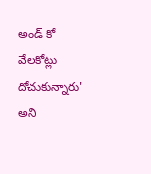అండ్ కో వేలకోట్లు దోచుకున్నారు' అని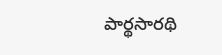పార్థసారథి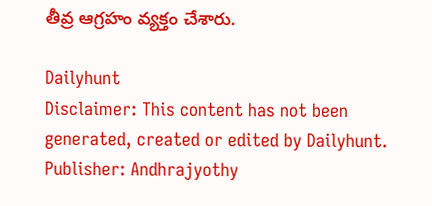తీవ్ర ఆగ్రహం వ్యక్తం చేశారు.

Dailyhunt
Disclaimer: This content has not been generated, created or edited by Dailyhunt. Publisher: Andhrajyothy